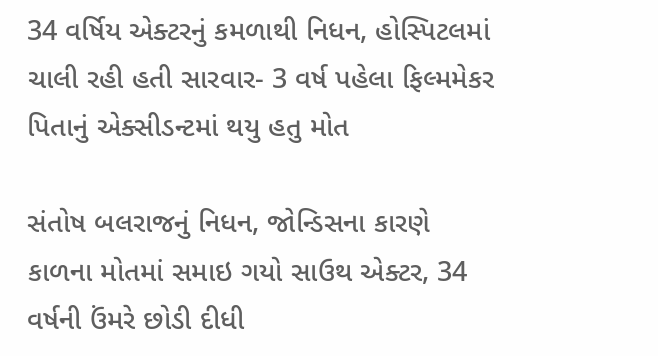34 વર્ષિય એક્ટરનું કમળાથી નિધન, હોસ્પિટલમાં ચાલી રહી હતી સારવાર- 3 વર્ષ પહેલા ફિલ્મમેકર પિતાનું એક્સીડન્ટમાં થયુ હતુ મોત

સંતોષ બલરાજનું નિધન, જોન્ડિસના કારણે કાળના મોતમાં સમાઇ ગયો સાઉથ એક્ટર, 34 વર્ષની ઉંમરે છોડી દીધી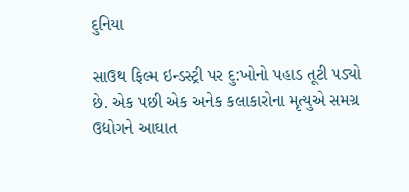દુનિયા

સાઉથ ફિલ્મ ઇન્ડસ્ટ્રી પર દુ:ખોનો પહાડ તૂટી પડ્યો છે. એક પછી એક અનેક કલાકારોના મૃત્યુએ સમગ્ર ઉદ્યોગને આઘાત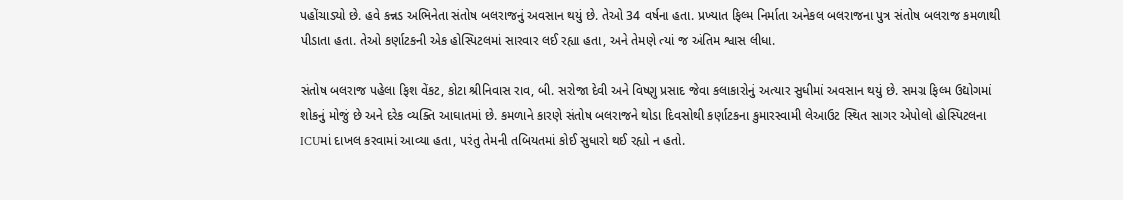પહોંચાડ્યો છે. હવે કન્નડ અભિનેતા સંતોષ બલરાજનું અવસાન થયું છે. તેઓ 34 વર્ષના હતા. પ્રખ્યાત ફિલ્મ નિર્માતા અનેકલ બલરાજના પુત્ર સંતોષ બલરાજ કમળાથી પીડાતા હતા. તેઓ કર્ણાટકની એક હોસ્પિટલમાં સારવાર લઈ રહ્યા હતા, અને તેમણે ત્યાં જ અંતિમ શ્વાસ લીધા.

સંતોષ બલરાજ પહેલા ફિશ વેંકટ, કોટા શ્રીનિવાસ રાવ, બી. સરોજા દેવી અને વિષ્ણુ પ્રસાદ જેવા કલાકારોનું અત્યાર સુધીમાં અવસાન થયું છે. સમગ્ર ફિલ્મ ઉદ્યોગમાં શોકનું મોજું છે અને દરેક વ્યક્તિ આઘાતમાં છે. કમળાને કારણે સંતોષ બલરાજને થોડા દિવસોથી કર્ણાટકના કુમારસ્વામી લેઆઉટ સ્થિત સાગર એપોલો હોસ્પિટલના ICUમાં દાખલ કરવામાં આવ્યા હતા, પરંતુ તેમની તબિયતમાં કોઈ સુધારો થઈ રહ્યો ન હતો.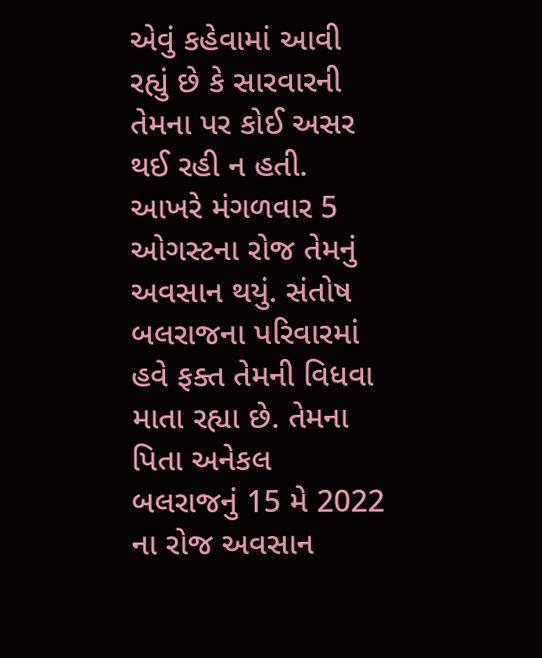એવું કહેવામાં આવી રહ્યું છે કે સારવારની તેમના પર કોઈ અસર થઈ રહી ન હતી. આખરે મંગળવાર 5 ઓગસ્ટના રોજ તેમનું અવસાન થયું. સંતોષ બલરાજના પરિવારમાં હવે ફક્ત તેમની વિધવા માતા રહ્યા છે. તેમના પિતા અનેકલ બલરાજનું 15 મે 2022 ના રોજ અવસાન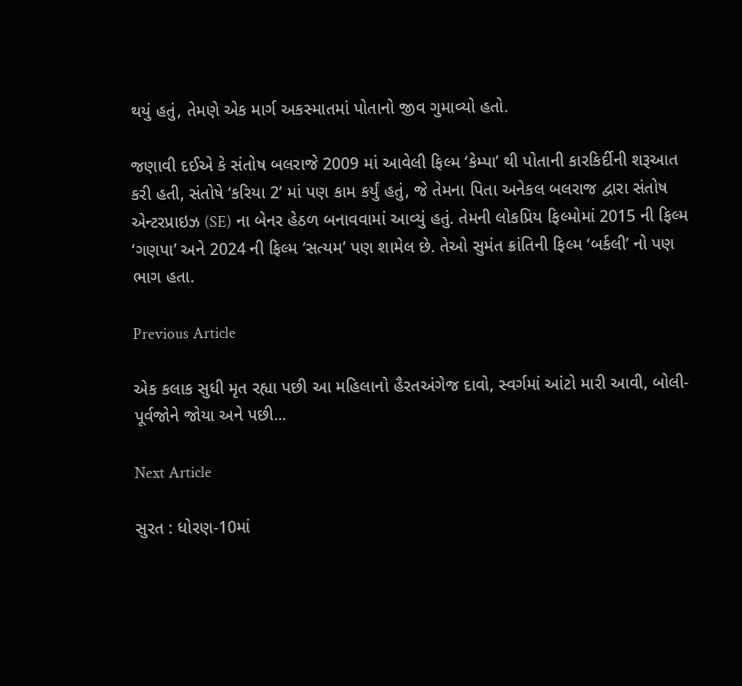થયું હતું, તેમણે એક માર્ગ અકસ્માતમાં પોતાનો જીવ ગુમાવ્યો હતો.

જણાવી દઈએ કે સંતોષ બલરાજે 2009 માં આવેલી ફિલ્મ ‘કેમ્પા’ થી પોતાની કારકિર્દીની શરૂઆત કરી હતી, સંતોષે ‘કરિયા 2’ માં પણ કામ કર્યું હતું, જે તેમના પિતા અનેકલ બલરાજ દ્વારા સંતોષ એન્ટરપ્રાઇઝ (SE) ના બેનર હેઠળ બનાવવામાં આવ્યું હતું. તેમની લોકપ્રિય ફિલ્મોમાં 2015 ની ફિલ્મ ‘ગણપા’ અને 2024 ની ફિલ્મ ‘સત્યમ’ પણ શામેલ છે. તેઓ સુમંત ક્રાંતિની ફિલ્મ ‘બર્કલી’ નો પણ ભાગ હતા.

Previous Article

એક કલાક સુધી મૃત રહ્યા પછી આ મહિલાનો હૈરતઅંગેજ દાવો, સ્વર્ગમાં આંટો મારી આવી, બોલી- પૂર્વજોને જોયા અને પછી...

Next Article

સુરત : ધોરણ-10માં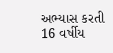અભ્યાસ કરતી 16 વર્ષીય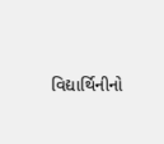વિદ્યાર્થિનીનો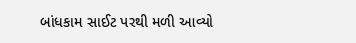બાંધકામ સાઈટ પરથી મળી આવ્યો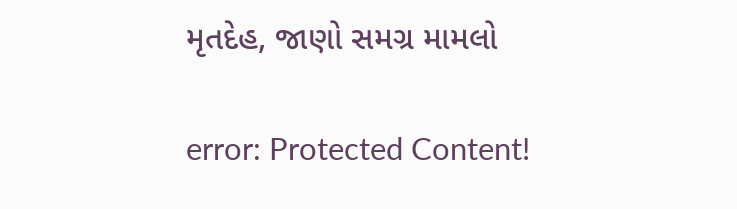મૃતદેહ, જાણો સમગ્ર મામલો

error: Protected Content!